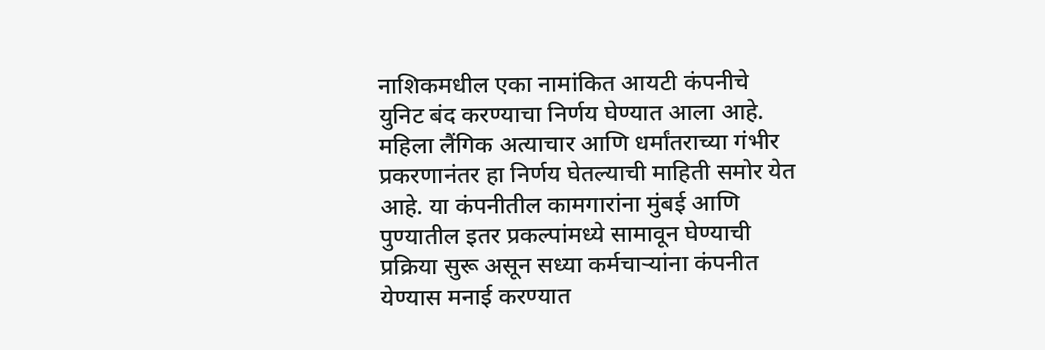नाशिकमधील एका नामांकित आयटी कंपनीचे युनिट बंद करण्याचा निर्णय घेण्यात आला आहे. महिला लैंगिक अत्याचार आणि धर्मांतराच्या गंभीर प्रकरणानंतर हा निर्णय घेतल्याची माहिती समोर येत आहे. या कंपनीतील कामगारांना मुंबई आणि पुण्यातील इतर प्रकल्पांमध्ये सामावून घेण्याची प्रक्रिया सुरू असून सध्या कर्मचाऱ्यांना कंपनीत येण्यास मनाई करण्यात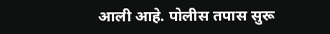आली आहे. पोलीस तपास सुरू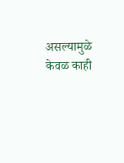असल्यामुळे केवळ काही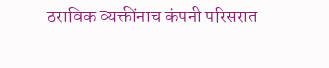ठराविक व्यक्तींनाच कंपनी परिसरात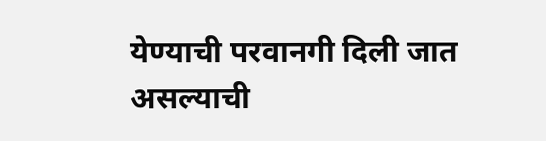येण्याची परवानगी दिली जात असल्याची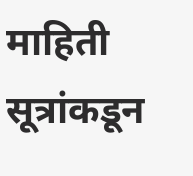माहिती सूत्रांकडून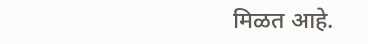मिळत आहे.